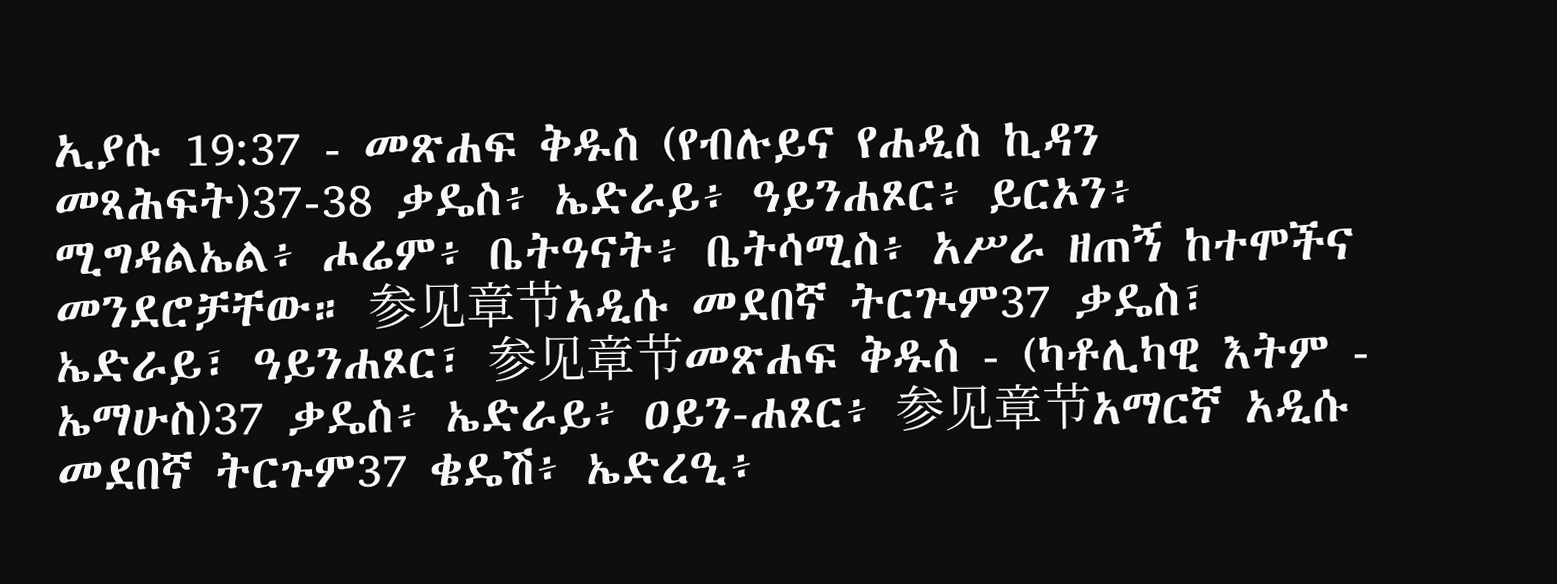ኢያሱ 19:37 - መጽሐፍ ቅዱስ (የብሉይና የሐዲስ ኪዳን መጻሕፍት)37-38 ቃዴስ፥ ኤድራይ፥ ዓይንሐጾር፥ ይርኦን፥ ሚግዳልኤል፥ ሖሬም፥ ቤትዓናት፥ ቤትሳሚስ፥ አሥራ ዘጠኝ ከተሞችና መንደሮቻቸው። 参见章节አዲሱ መደበኛ ትርጒም37 ቃዴስ፣ ኤድራይ፣ ዓይንሐጾር፣ 参见章节መጽሐፍ ቅዱስ - (ካቶሊካዊ እትም - ኤማሁስ)37 ቃዴስ፥ ኤድራይ፥ ዐይን-ሐጾር፥ 参见章节አማርኛ አዲሱ መደበኛ ትርጉም37 ቄዴሽ፥ ኤድረዒ፥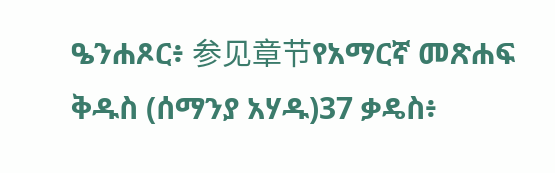ዔንሐጾር፥ 参见章节የአማርኛ መጽሐፍ ቅዱስ (ሰማንያ አሃዱ)37 ቃዴስ፥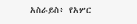አስራይስ፥ የአሦር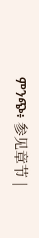ምንጭ፥ 参见章节 |